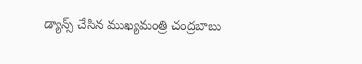డ్యాన్స్ చేసిన ముఖ్య‌మంత్రి చంద్ర‌బాబు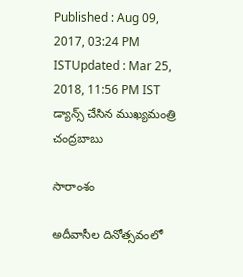Published : Aug 09, 2017, 03:24 PM ISTUpdated : Mar 25, 2018, 11:56 PM IST
డ్యాన్స్ చేసిన ముఖ్య‌మంత్రి చంద్ర‌బాబు

సారాంశం

అదీవాసీల దినోత్సవంలో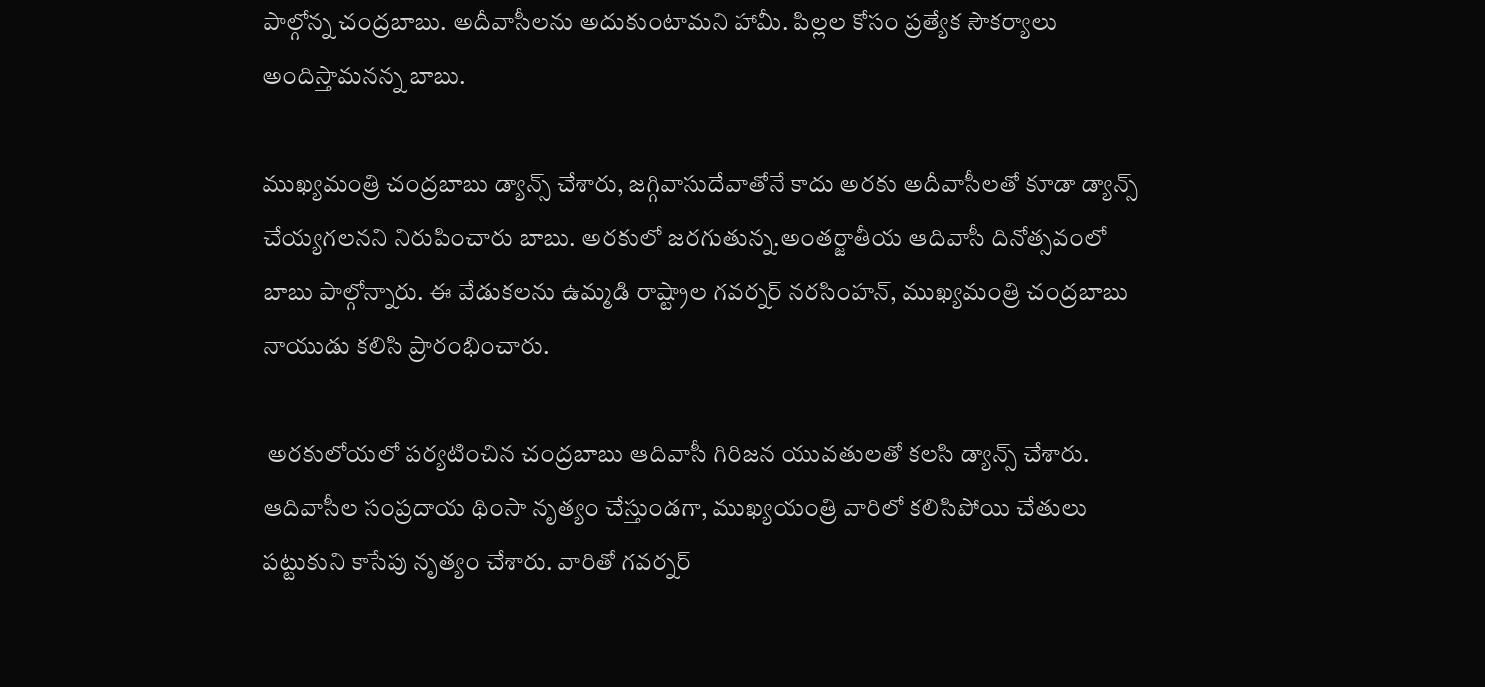పాల్గోన్న చంద్రబాబు. అదీవాసీలను అదుకుంటామని హామీ. పిల్లల కోసం ప్రత్యేక సౌకర్యాలు అందిస్తామనన్న బాబు.

ముఖ్య‌మంత్రి చంద్రబాబు డ్యాన్స్ చేశారు, జ‌గ్గివాసుదేవాతోనే కాదు అరకు అదీవాసీల‌తో కూడా డ్యాన్స్ చేయ్య‌గ‌ల‌న‌ని నిరుపించారు బాబు. అర‌కులో జ‌ర‌గుతున్న‌.అంతర్జాతీయ ఆదివాసీ దినోత్సవంలో బాబు పాల్గోన్నారు. ఈ వేడుకలను ఉమ్మడి రాష్ట్రాల గవర్నర్ నరసింహన్, ముఖ్యమంత్రి చంద్రబాబు నాయుడు క‌లిసి ప్రారంభించారు.

 అరకులోయలో పర్యటించిన చంద్రబాబు ఆదివాసీ గిరిజన యువతులతో కలసి డ్యాన్స్ చేశారు. ఆదివాసీల‌ సంప్రదాయ థింసా నృత్యం చేస్తుండ‌గా, ముఖ్యయంత్రి వారిలో క‌లిసిపోయి చేతులు పట్టుకుని కాసేపు నృత్యం చేశారు. వారితో గవర్నర్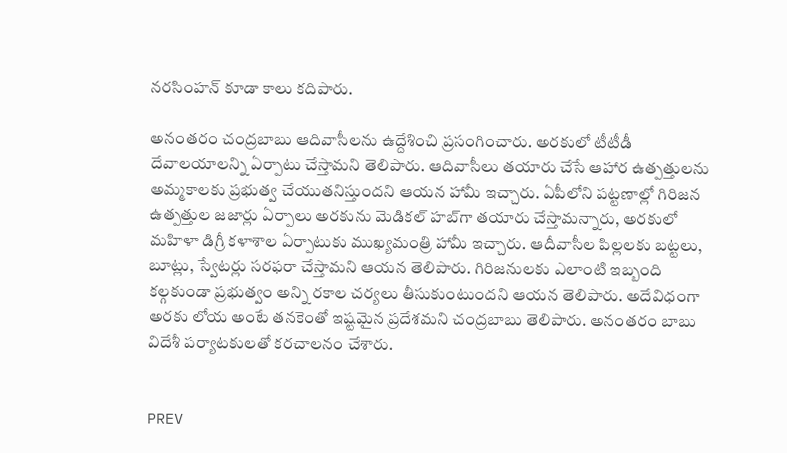నరసింహన్ కూడా కాలు క‌దిపారు.

అనంత‌రం చంద్ర‌బాబు ఆదివాసీల‌ను ఉద్దేశించి ప్ర‌సంగించారు. అరకులో టీటీడీ దేవాలయాలన్ని ఏర్పాటు చేస్తామని తెలిపారు. ఆదివాసీలు తయారు చేసే ఆహార ఉత్పత్తులను అమ్మ‌కాల‌కు ప్ర‌భుత్వ చేయుత‌నిస్తుందని ఆయన హామీ ఇచ్చారు. ఏపీలోని పట్టణాల్లో గిరిజన ఉత్పత్తుల జజార్లు ఏర్పాలు అర‌కును మెడికల్‌ హబ్‌గా తయారు చేస్తామన్నారు, అరకులో మహిళా డిగ్రీ కళాశాల ఏర్పాటుకు ముఖ్యమంత్రి హామీ ఇచ్చారు. ఆదీవాసీల పిల్ల‌ల‌కు బ‌ట్ట‌లు, బూట్లు, స్వేట‌ర్లు స‌ర‌ఫ‌రా చేస్తామ‌ని ఆయ‌న తెలిపారు. గిరిజనులకు ఎలాంటి ఇబ్బంది క‌ల్గ‌కుండా ప్ర‌భుత్వం అన్ని ర‌కాల చ‌ర్య‌లు తీసుకుంటుంద‌ని ఆయ‌న తెలిపారు. అదేవిధంగా అరకు లోయ అంటే తనకెంతో ఇష్టమైన ప్రదేశమని చంద్ర‌బాబు తెలిపారు. అనంత‌రం బాబు విదేశీ ప‌ర్యాట‌కుల‌తో క‌ర‌చాల‌నం చేశారు.


PREV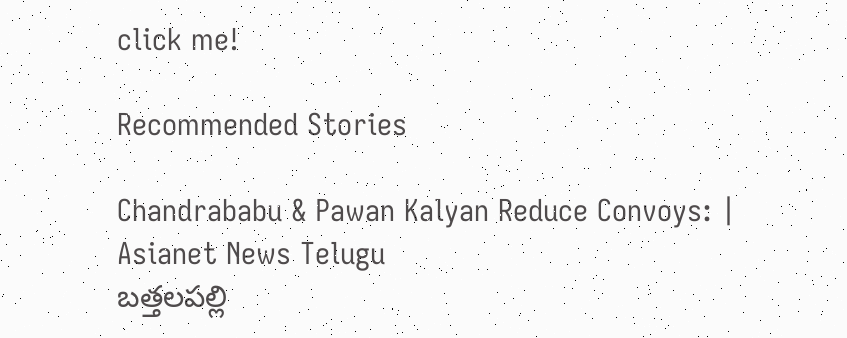click me!

Recommended Stories

Chandrababu & Pawan Kalyan Reduce Convoys: | Asianet News Telugu
బత్తలపల్లి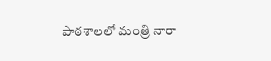పాఠశాలలో మంత్రి నారా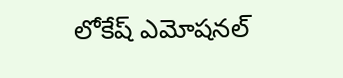లోకేష్ ఎమోషనల్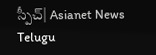స్పీచ్| Asianet News Telugu